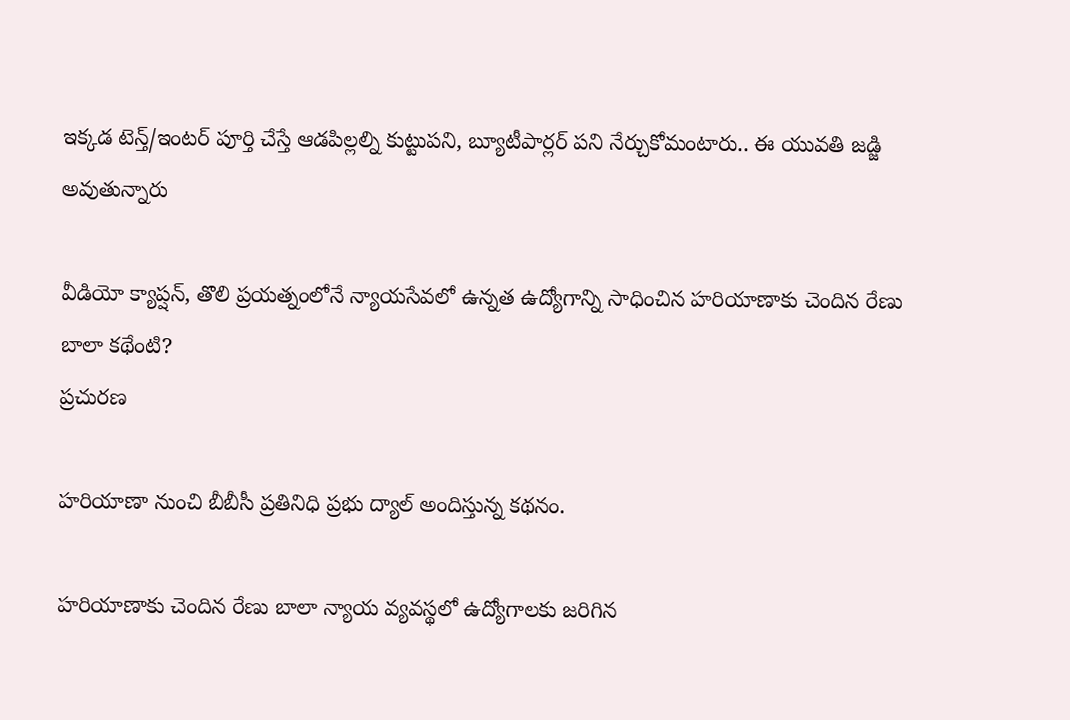ఇక్కడ టెన్త్/ఇంటర్ పూర్తి చేస్తే ఆడపిల్లల్ని కుట్టుపని, బ్యూటీపార్లర్ పని నేర్చుకోమంటారు.. ఈ యువతి జడ్జి అవుతున్నారు

వీడియో క్యాప్షన్, తొలి ప్రయత్నంలోనే న్యాయసేవలో ఉన్నత ఉద్యోగాన్ని సాధించిన హరియాణాకు చెందిన రేణు బాలా కథేంటి?
ప్రచురణ

హరియాణా నుంచి బీబీసీ ప్రతినిధి ప్రభు ద్యాల్ అందిస్తున్న కథనం.

హరియాణాకు చెందిన రేణు బాలా న్యాయ వ్యవస్థలో ఉద్యోగాలకు జరిగిన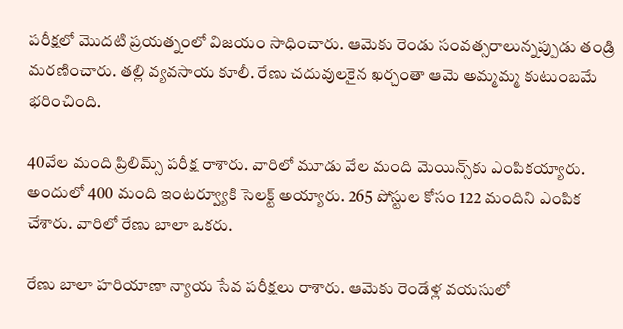పరీక్షలో మొదటి ప్రయత్నంలో విజయం సాధించారు. ఆమెకు రెండు సంవత్సరాలున్నప్పుడు తండ్రి మరణించారు. తల్లి వ్యవసాయ కూలీ. రేణు చదువులకైన ఖర్చంతా ఆమె అమ్మమ్మ కుటుంబమే భరించింది.

40వేల మంది ప్రిలిమ్స్ పరీక్ష రాశారు. వారిలో మూడు వేల మంది మెయిన్స్‌కు ఎంపికయ్యారు. అందులో 400 మంది ఇంటర్వ్యూకి సెలక్ట్ అయ్యారు. 265 పోస్టుల కోసం 122 మందిని ఎంపిక చేశారు. వారిలో రేణు బాలా ఒకరు.

రేణు బాలా హరియాణా న్యాయ సేవ పరీక్షలు రాశారు. ఆమెకు రెండేళ్ల వయసులో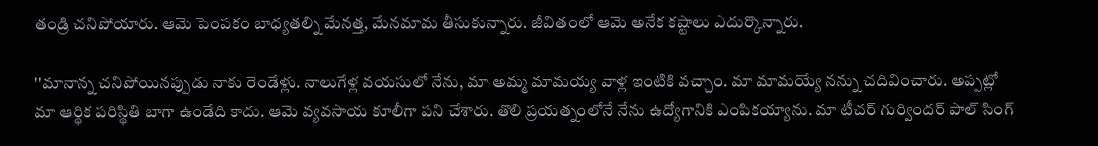తండ్రి చనిపోయారు. ఆమె పెంపకం బాధ్యతల్ని మేనత్త, మేనమామ తీసుకున్నారు. జీవితంలో ఆమె అనేక కష్టాలు ఎదుర్కొన్నారు.

''మానాన్న చనిపోయినప్పుడు నాకు రెండేళ్లు. నాలుగేళ్ల వయసులో నేను, మా అమ్మ మామయ్య వాళ్ల ఇంటికి వచ్చాం. మా మామయ్యే నన్ను చదివించారు. అప్పట్లో మా ఆర్థిక పరిస్థితి బాగా ఉండేది కాదు. ఆమె వ్యవసాయ కూలీగా పని చేశారు. తొలి ప్రయత్నంలోనే నేను ఉద్యోగానికి ఎంపికయ్యాను. మా టీచర్ గుర్విందర్ పాల్ సింగ్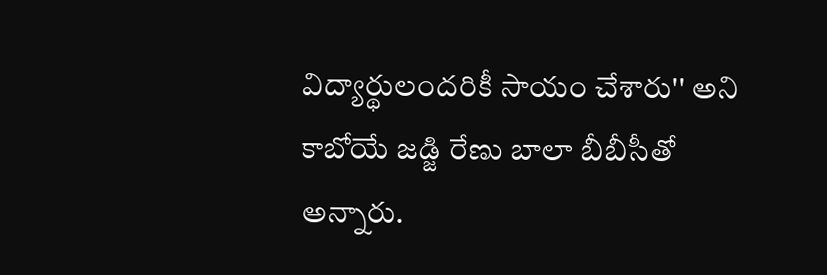విద్యార్థులందరికీ సాయం చేశారు'' అని కాబోయే జడ్జి రేణు బాలా బీబీసీతో అన్నారు.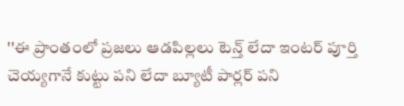''ఈ ప్రాంతంలో ప్రజలు ఆడపిల్లలు టెన్త్ లేదా ఇంటర్ పూర్తి చెయ్యగానే కుట్టు పని లేదా బ్యూటీ పార్లర్ పని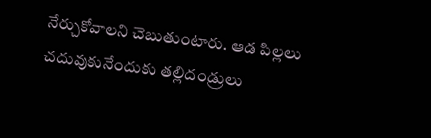నేర్చుకోవాలని చెబుతుంటారు. ఆడ పిల్లలు చదువుకునేందుకు తల్లిదండ్రులు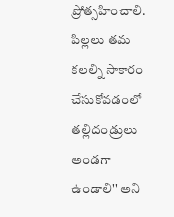ప్రోత్సహించాలి. పిల్లలు తమ కలల్ని సాకారం చేసుకోవడంలో తల్లిదండ్రులు అండగా ఉండాలి'' అని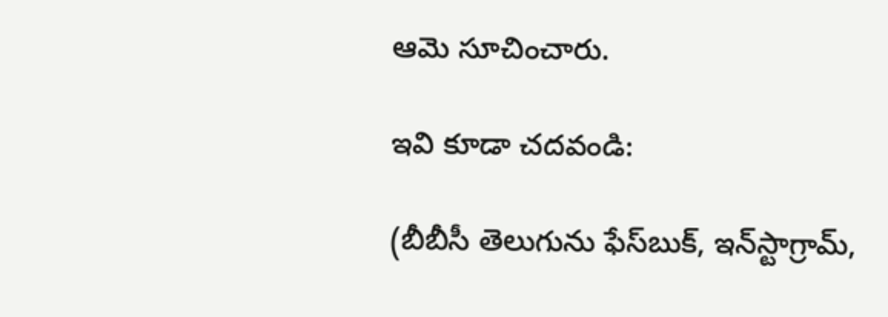ఆమె సూచించారు.

ఇవి కూడా చదవండి:

(బీబీసీ తెలుగును ఫేస్‌బుక్, ఇన్‌స్టాగ్రామ్‌,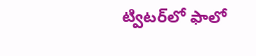ట్విటర్‌లో ఫాలో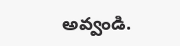అవ్వండి.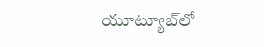యూట్యూబ్‌లో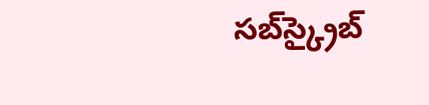సబ్‌స్క్రైబ్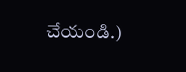చేయండి.)